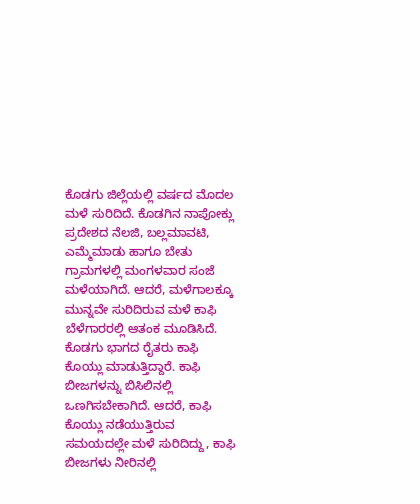ಕೊಡಗು ಜಿಲ್ಲೆಯಲ್ಲಿ ವರ್ಷದ ಮೊದಲ ಮಳೆ ಸುರಿದಿದೆ. ಕೊಡಗಿನ ನಾಪೋಕ್ಲು ಪ್ರದೇಶದ ನೆಲಜಿ, ಬಲ್ಲಮಾವಟಿ, ಎಮ್ಮೆಮಾಡು ಹಾಗೂ ಬೇತು ಗ್ರಾಮಗಳಲ್ಲಿ ಮಂಗಳವಾರ ಸಂಜೆ ಮಳೆಯಾಗಿದೆ. ಆದರೆ, ಮಳೆಗಾಲಕ್ಕೂ ಮುನ್ನವೇ ಸುರಿದಿರುವ ಮಳೆ ಕಾಫಿ ಬೆಳೆಗಾರರಲ್ಲಿ ಆತಂಕ ಮೂಡಿಸಿದೆ.
ಕೊಡಗು ಭಾಗದ ರೈತರು ಕಾಫಿ ಕೊಯ್ಲು ಮಾಡುತ್ತಿದ್ದಾರೆ. ಕಾಫಿ ಬೀಜಗಳನ್ನು ಬಿಸಿಲಿನಲ್ಲಿ ಒಣಗಿಸಬೇಕಾಗಿದೆ. ಆದರೆ, ಕಾಫಿ ಕೊಯ್ಲು ನಡೆಯುತ್ತಿರುವ ಸಮಯದಲ್ಲೇ ಮಳೆ ಸುರಿದಿದ್ದು, ಕಾಫಿ ಬೀಜಗಳು ನೀರಿನಲ್ಲಿ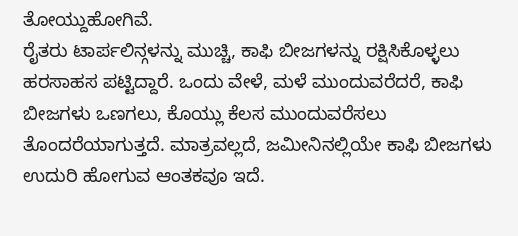ತೋಯ್ದುಹೋಗಿವೆ.
ರೈತರು ಟಾರ್ಪಲಿನ್ಗಳನ್ನು ಮುಚ್ಚಿ, ಕಾಫಿ ಬೀಜಗಳನ್ನು ರಕ್ಷಿಸಿಕೊಳ್ಳಲು ಹರಸಾಹಸ ಪಟ್ಟಿದ್ದಾರೆ. ಒಂದು ವೇಳೆ, ಮಳೆ ಮುಂದುವರೆದರೆ, ಕಾಫಿ ಬೀಜಗಳು ಒಣಗಲು, ಕೊಯ್ಲು ಕೆಲಸ ಮುಂದುವರೆಸಲು ತೊಂದರೆಯಾಗುತ್ತದೆ. ಮಾತ್ರವಲ್ಲದೆ, ಜಮೀನಿನಲ್ಲಿಯೇ ಕಾಫಿ ಬೀಜಗಳು ಉದುರಿ ಹೋಗುವ ಆಂತಕವೂ ಇದೆ.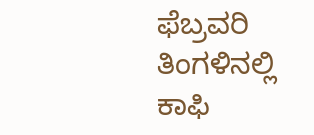ಫೆಬ್ರವರಿ ತಿಂಗಳಿನಲ್ಲಿ ಕಾಫಿ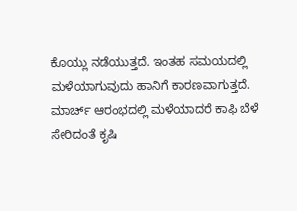ಕೊಯ್ಲು ನಡೆಯುತ್ತದೆ. ಇಂತಹ ಸಮಯದಲ್ಲಿ ಮಳೆಯಾಗುವುದು ಹಾನಿಗೆ ಕಾರಣವಾಗುತ್ತದೆ. ಮಾರ್ಚ್ ಆರಂಭದಲ್ಲಿ ಮಳೆಯಾದರೆ ಕಾಫಿ ಬೆಳೆ ಸೇರಿದಂತೆ ಕೃಷಿ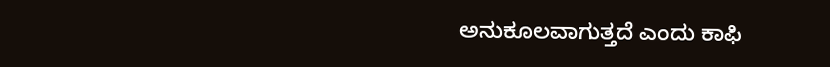ಅನುಕೂಲವಾಗುತ್ತದೆ ಎಂದು ಕಾಫಿ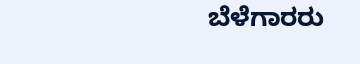ಬೆಳೆಗಾರರು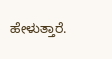ಹೇಳುತ್ತಾರೆ.